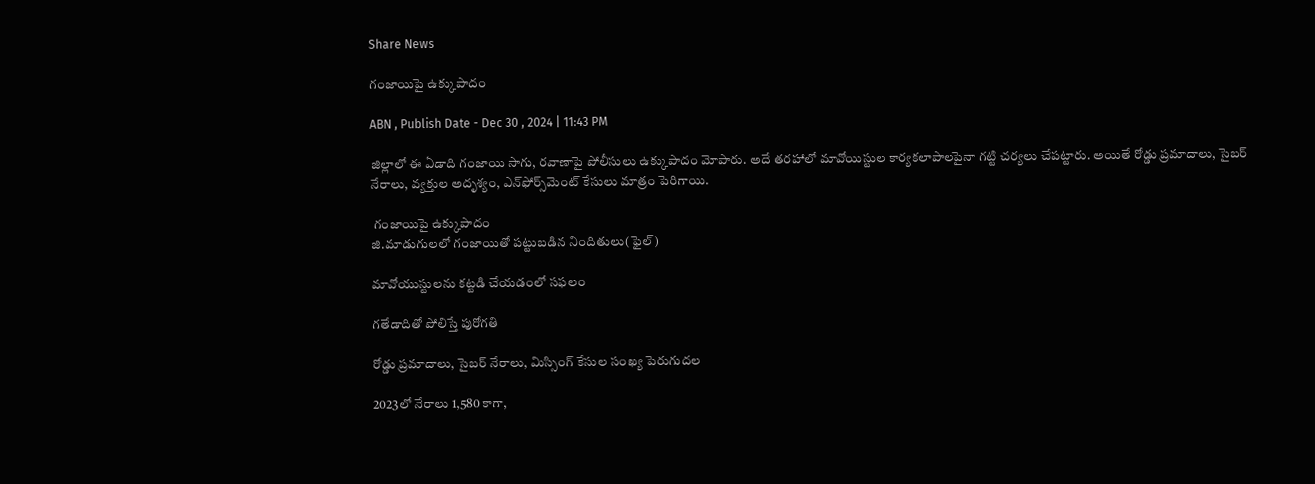Share News

గంజాయిపై ఉక్కుపాదం

ABN , Publish Date - Dec 30 , 2024 | 11:43 PM

జిల్లాలో ఈ ఏడాది గంజాయి సాగు, రవాణాపై పోలీసులు ఉక్కుపాదం మోపారు. అదే తరహాలో మావోయిస్టుల కార్యకలాపాలపైనా గట్టి చర్యలు చేపట్టారు. అయితే రోడ్డు ప్రమాదాలు, సైబర్‌ నేరాలు, వ్యక్తుల అదృశ్యం, ఎన్‌ఫోర్స్‌మెంట్‌ కేసులు మాత్రం పెరిగాయి.

 గంజాయిపై ఉక్కుపాదం
జి.మాడుగులలో గంజాయితో పట్టుబడిన నిందితులు(ఫైల్‌)

మావోయుస్టులను కట్టడి చేయడంలో సఫలం

గతేడాదితో పోలిస్తే పురోగతి

రోడ్డు ప్రమాదాలు, సైబర్‌ నేరాలు, మిస్సింగ్‌ కేసుల సంఖ్య పెరుగుదల

2023లో నేరాలు 1,580 కాగా,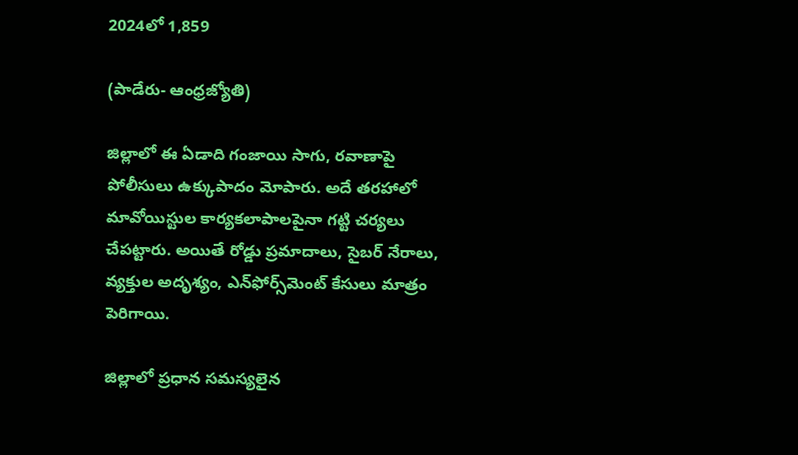2024లో 1,859

(పాడేరు- ఆంధ్రజ్యోతి)

జిల్లాలో ఈ ఏడాది గంజాయి సాగు, రవాణాపై పోలీసులు ఉక్కుపాదం మోపారు. అదే తరహాలో మావోయిస్టుల కార్యకలాపాలపైనా గట్టి చర్యలు చేపట్టారు. అయితే రోడ్డు ప్రమాదాలు, సైబర్‌ నేరాలు, వ్యక్తుల అదృశ్యం, ఎన్‌ఫోర్స్‌మెంట్‌ కేసులు మాత్రం పెరిగాయి.

జిల్లాలో ప్రధాన సమస్యలైన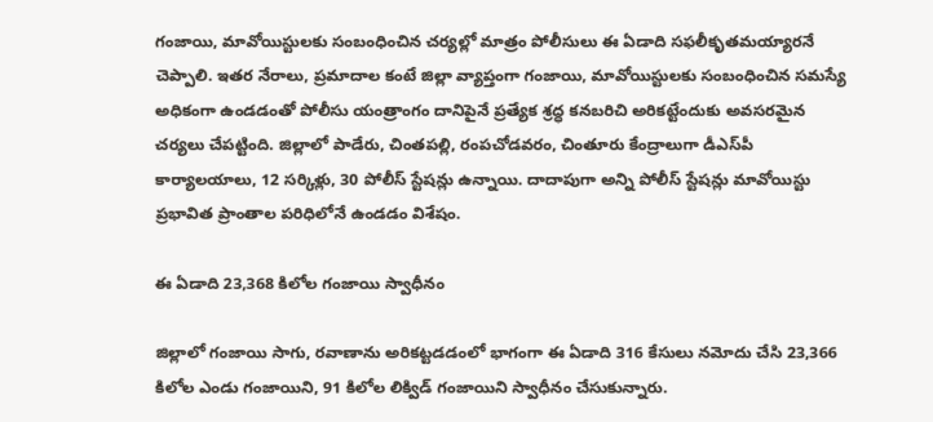గంజాయి, మావోయిస్టులకు సంబంధించిన చర్యల్లో మాత్రం పోలీసులు ఈ ఏడాది సఫలీకృతమయ్యారనే చెప్పాలి. ఇతర నేరాలు, ప్రమాదాల కంటే జిల్లా వ్యాప్తంగా గంజాయి, మావోయిస్టులకు సంబంధించిన సమస్యే అధికంగా ఉండడంతో పోలీసు యంత్రాంగం దానిపైనే ప్రత్యేక శ్రద్ధ కనబరిచి అరికట్టేందుకు అవసరమైన చర్యలు చేపట్టింది. జిల్లాలో పాడేరు, చింతపల్లి, రంపచోడవరం, చింతూరు కేంద్రాలుగా డీఎస్‌పీ కార్యాలయాలు, 12 సర్కిళ్లు, 30 పోలీస్‌ స్టేషన్లు ఉన్నాయి. దాదాపుగా అన్ని పోలీస్‌ స్టేషన్లు మావోయిస్టు ప్రభావిత ప్రాంతాల పరిధిలోనే ఉండడం విశేషం.

ఈ ఏడాది 23,368 కిలోల గంజాయి స్వాధీనం

జిల్లాలో గంజాయి సాగు, రవాణాను అరికట్టడడంలో భాగంగా ఈ ఏడాది 316 కేసులు నమోదు చేసి 23,366 కిలోల ఎండు గంజాయిని, 91 కిలోల లిక్విడ్‌ గంజాయిని స్వాధీనం చేసుకున్నారు.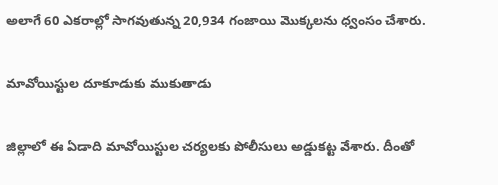అలాగే 60 ఎకరాల్లో సాగవుతున్న 20,934 గంజాయి మొక్కలను ధ్వంసం చేశారు.

మావోయిస్టుల దూకూడుకు ముకుతాడు

జిల్లాలో ఈ ఏడాది మావోయిస్టుల చర్యలకు పోలీసులు అడ్డుకట్ట వేశారు. దీంతో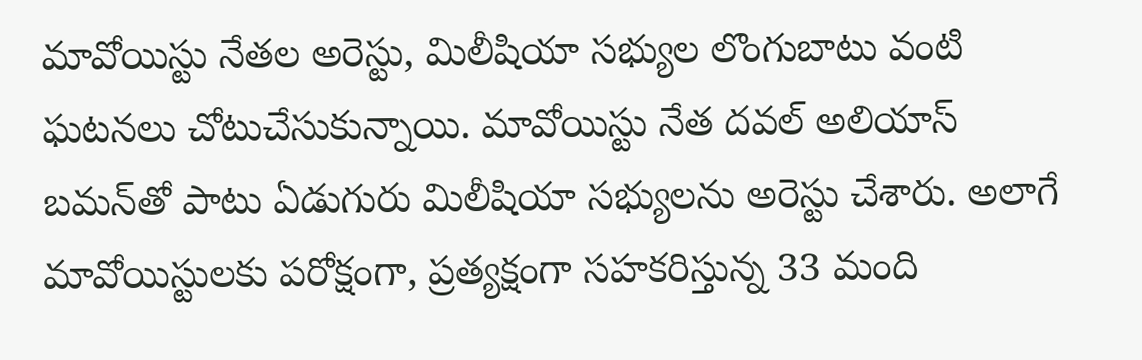మావోయిస్టు నేతల అరెస్టు, మిలీషియా సభ్యుల లొంగుబాటు వంటి ఘటనలు చోటుచేసుకున్నాయి. మావోయిస్టు నేత దవల్‌ అలియాస్‌ బమన్‌తో పాటు ఏడుగురు మిలీషియా సభ్యులను అరెస్టు చేశారు. అలాగే మావోయిస్టులకు పరోక్షంగా, ప్రత్యక్షంగా సహకరిస్తున్న 33 మంది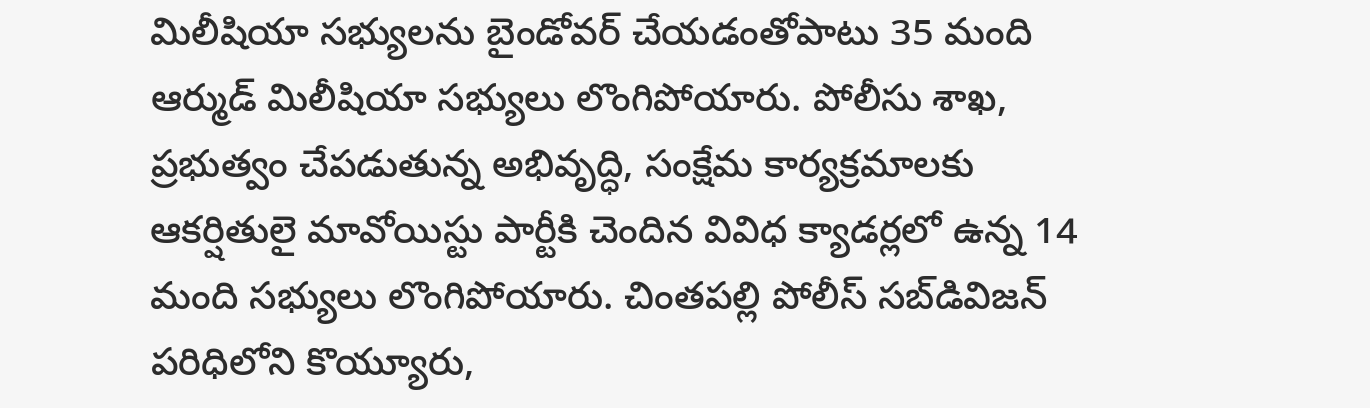మిలీషియా సభ్యులను బైండోవర్‌ చేయడంతోపాటు 35 మంది ఆర్ముడ్‌ మిలీషియా సభ్యులు లొంగిపోయారు. పోలీసు శాఖ, ప్రభుత్వం చేపడుతున్న అభివృద్ధి, సంక్షేమ కార్యక్రమాలకు ఆకర్షితులై మావోయిస్టు పార్టీకి చెందిన వివిధ క్యాడర్లలో ఉన్న 14 మంది సభ్యులు లొంగిపోయారు. చింతపల్లి పోలీస్‌ సబ్‌డివిజన్‌ పరిధిలోని కొయ్యూరు,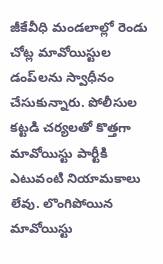జీకేవీధి మండలాల్లో రెండు చోట్ల మావోయిస్టుల డంప్‌లను స్వాధీనం చేసుకున్నారు. పోలీసుల కట్టడి చర్యలతో కొత్తగా మావోయిస్టు పార్టీకి ఎటువంటి నియామకాలు లేవు. లొంగిపోయిన మావోయిస్టు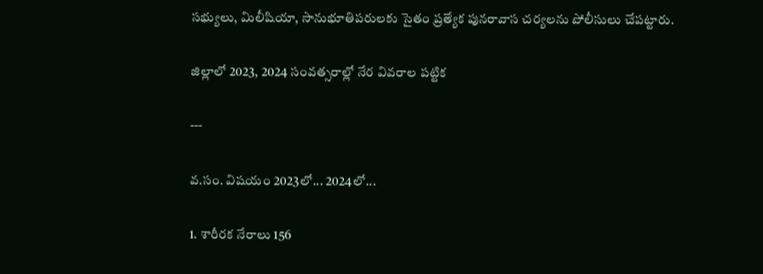సభ్యులు, మిలీషియా, సానుభూతిపరులకు సైతం ప్రత్యేక పునరావాస చర్యలను పోలీసులు చేపట్టారు.

జిల్లాలో 2023, 2024 సంవత్సరాల్లో నేర వివరాల పట్టిక

---

వ.సం. విషయం 2023లో... 2024లో...

1. శారీరక నేరాలు 156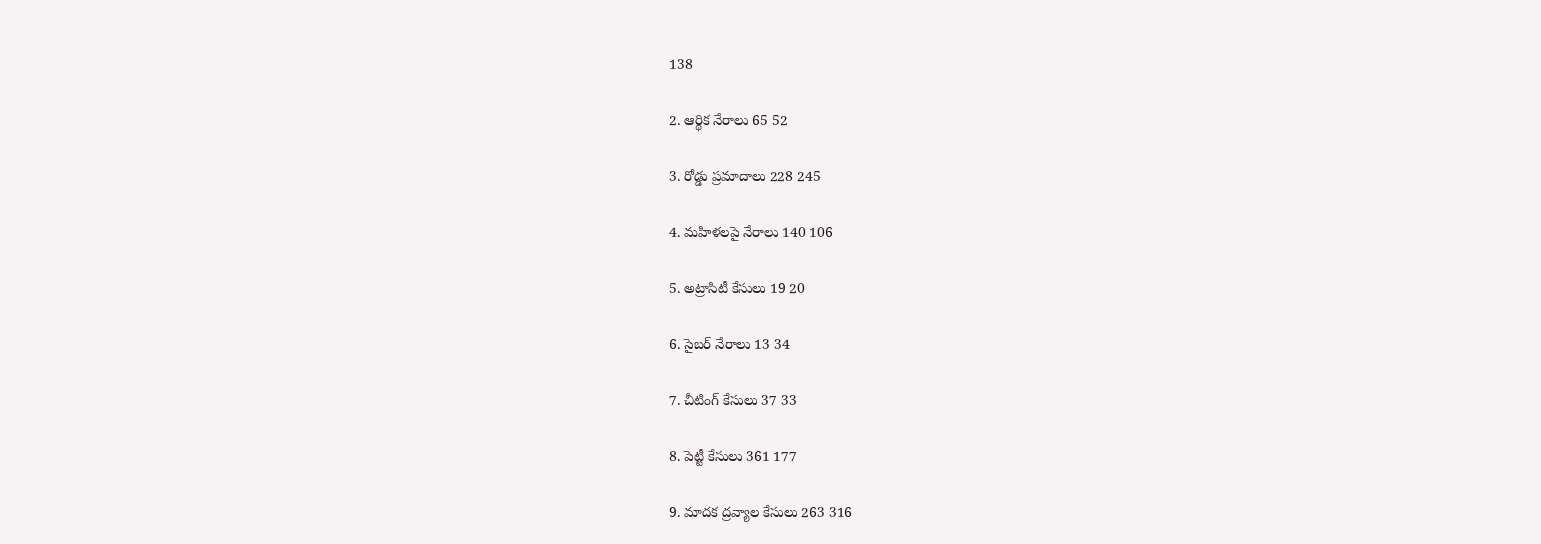138

2. ఆర్థిక నేరాలు 65 52

3. రోడ్డు ప్రమాదాలు 228 245

4. మహిళలపై నేరాలు 140 106

5. అట్రాసిటీ కేసులు 19 20

6. సైబర్‌ నేరాలు 13 34

7. చీటింగ్‌ కేసులు 37 33

8. పెట్టీ కేసులు 361 177

9. మాదక ద్రవ్యాల కేసులు 263 316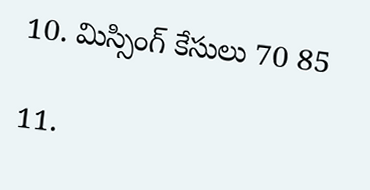10. మిస్సింగ్‌ కేసులు 70 85

11.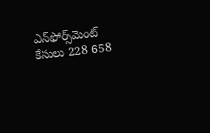ఎన్‌ఫోర్స్‌మెంట్‌ కేసులు 228 658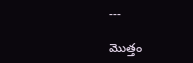---

మొత్తం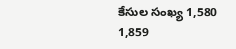కేసుల సంఖ్య 1,580 1,859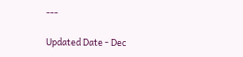---

Updated Date - Dec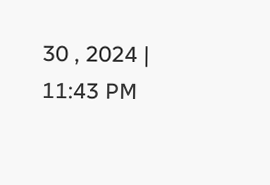30 , 2024 | 11:43 PM